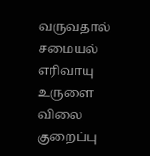வருவதால் சமையல் எரிவாயு உருளை விலை குறைப்பு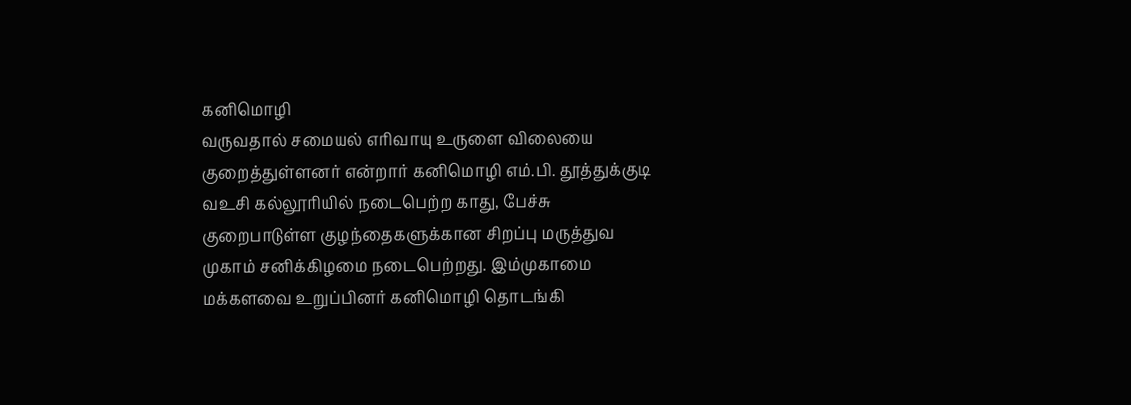கனிமொழி
வருவதால் சமையல் எரிவாயு உருளை விலையை குறைத்துள்ளனர் என்றார் கனிமொழி எம்.பி. தூத்துக்குடி வஉசி கல்லூரியில் நடைபெற்ற காது, பேச்சு குறைபாடுள்ள குழந்தைகளுக்கான சிறப்பு மருத்துவ முகாம் சனிக்கிழமை நடைபெற்றது. இம்முகாமை மக்களவை உறுப்பினர் கனிமொழி தொடங்கி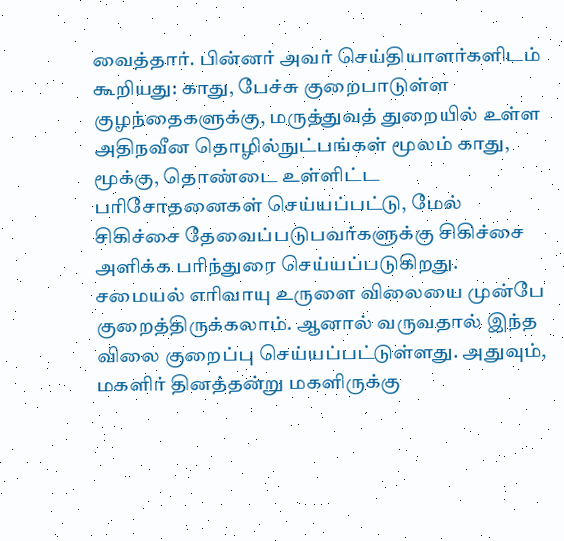வைத்தார். பின்னர் அவர் செய்தியாளர்களிடம் கூறியது: காது, பேச்சு குறைபாடுள்ள குழந்தைகளுக்கு, மருத்துவத் துறையில் உள்ள அதிநவீன தொழில்நுட்பங்கள் மூலம் காது, மூக்கு, தொண்டை உள்ளிட்ட பரிசோதனைகள் செய்யப்பட்டு, மேல் சிகிச்சை தேவைப்படுபவர்களுக்கு சிகிச்சை அளிக்க பரிந்துரை செய்யப்படுகிறது. சமையல் எரிவாயு உருளை விலையை முன்பே குறைத்திருக்கலாம். ஆனால் வருவதால் இந்த விலை குறைப்பு செய்யப்பட்டுள்ளது. அதுவும், மகளிர் தினத்தன்று மகளிருக்கு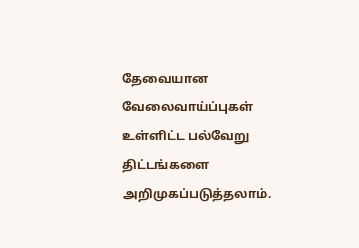தேவையான வேலைவாய்ப்புகள் உள்ளிட்ட பல்வேறு திட்டங்களை அறிமுகப்படுத்தலாம்.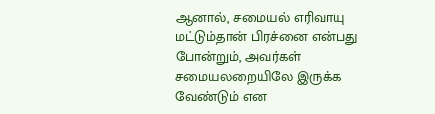ஆனால், சமையல் எரிவாயு மட்டும்தான் பிரச்னை என்பது போன்றும், அவர்கள் சமையலறையிலே இருக்க வேண்டும் என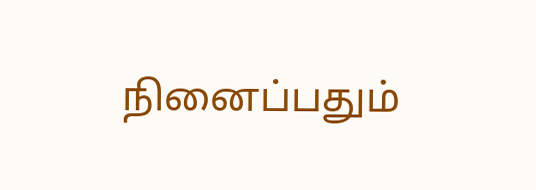நினைப்பதும்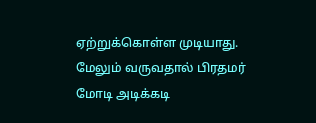ஏற்றுக்கொள்ள முடியாது. மேலும் வருவதால் பிரதமர் மோடி அடிக்கடி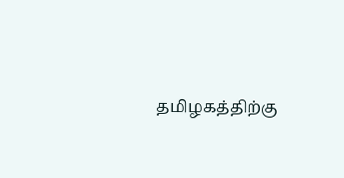தமிழகத்திற்கு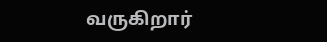வருகிறார்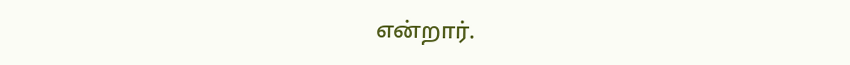என்றார்.